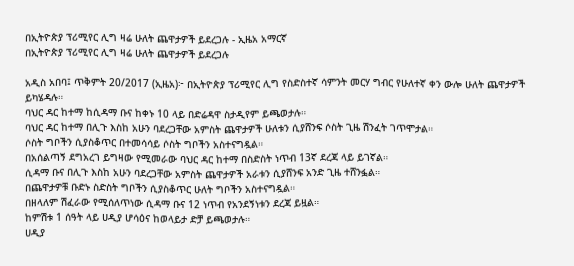በኢትዮጵያ ፕሪሚየር ሊግ ዛሬ ሁለት ጨዋታዎች ይደረጋሉ - ኢዜአ አማርኛ
በኢትዮጵያ ፕሪሚየር ሊግ ዛሬ ሁለት ጨዋታዎች ይደረጋሉ

አዲስ አበባ፤ ጥቅምት 20/2017 (ኢዜአ)፦ በኢትዮጵያ ፕሪሚየር ሊግ የስድስተኛ ሳምንት መርሃ ግብር የሁለተኛ ቀን ውሎ ሁለት ጨዋታዎች ይካሄዳሉ።
ባህር ዳር ከተማ ከሲዳማ ቡና ከቀኑ 10 ላይ በድሬዳዋ ስታዲየም ይጫወታሉ።
ባህር ዳር ከተማ በሊጉ እስከ አሁን ባደረጋቸው አምስት ጨዋታዎች ሁለቱን ሲያሸንፍ ሶስት ጊዜ ሽንፈት ገጥሞታል።
ሶስት ግቦችን ሲያስቆጥር በተመሳሳይ ሶስት ግቦችን አስተናግዷል።
በአሰልጣኝ ደግአረገ ይግዛው የሚመራው ባህር ዳር ከተማ በስድስት ነጥብ 13ኛ ደረጃ ላይ ይገኛል።
ሲዳማ ቡና በሊጉ እስከ አሁን ባደረጋቸው አምስት ጨዋታዎች አራቱን ሲያሸንፍ አንድ ጊዜ ተሸንፏል።
በጨዋታዎቹ ቡድኑ ስድስት ግቦችን ሲያስቆጥር ሁለት ግቦችን አስተናግዷል።
በዘላለም ሽፈራው የሚሰለጥነው ሲዳማ ቡና 12 ነጥብ የአንደኝነቱን ደረጃ ይዟል።
ከምሽቱ 1 ሰዓት ላይ ሀዲያ ሆሳዕና ከወላይታ ድቻ ይጫወታሉ።
ሀዲያ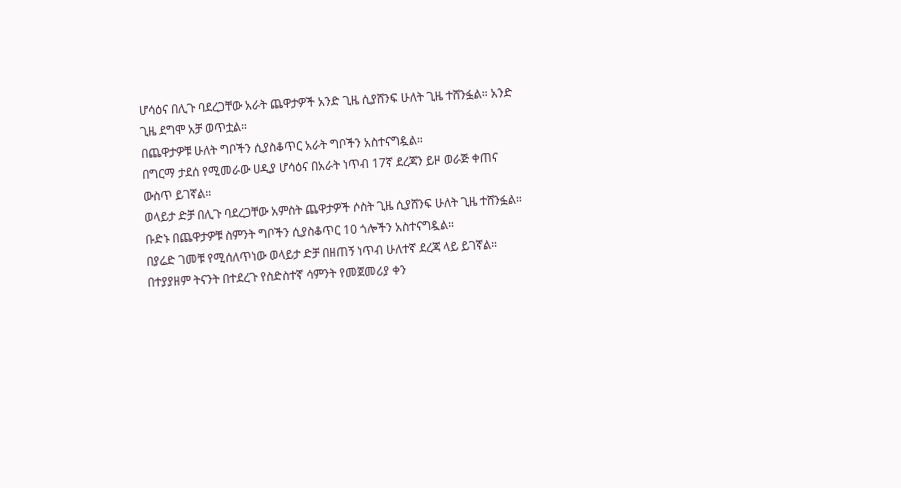ሆሳዕና በሊጉ ባደረጋቸው አራት ጨዋታዎች አንድ ጊዜ ሲያሸንፍ ሁለት ጊዜ ተሸንፏል። አንድ ጊዜ ደግሞ አቻ ወጥቷል።
በጨዋታዎቹ ሁለት ግቦችን ሲያስቆጥር አራት ግቦችን አስተናግዷል።
በግርማ ታደሰ የሚመራው ሀዲያ ሆሳዕና በአራት ነጥብ 17ኛ ደረጃን ይዞ ወራጅ ቀጠና ውስጥ ይገኛል።
ወላይታ ድቻ በሊጉ ባደረጋቸው አምስት ጨዋታዎች ሶስት ጊዜ ሲያሸንፍ ሁለት ጊዜ ተሸንፏል።
ቡድኑ በጨዋታዎቹ ስምንት ግቦችን ሲያስቆጥር 10 ጎሎችን አስተናግዷል።
በያሬድ ገመቹ የሚሰለጥነው ወላይታ ድቻ በዘጠኝ ነጥብ ሁለተኛ ደረጃ ላይ ይገኛል።
በተያያዘም ትናንት በተደረጉ የስድስተኛ ሳምንት የመጀመሪያ ቀን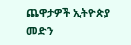ጨዋታዎች ኢትዮጵያ መድን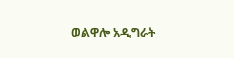ወልዋሎ አዲግራት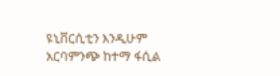ዩኒቨርሲቲን እንዲሁም አርባምንጭ ከተማ ፋሲል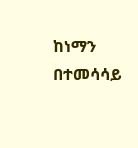ከነማን በተመሳሳይ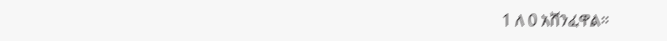1 ለ 0 አሸንፈዋል።